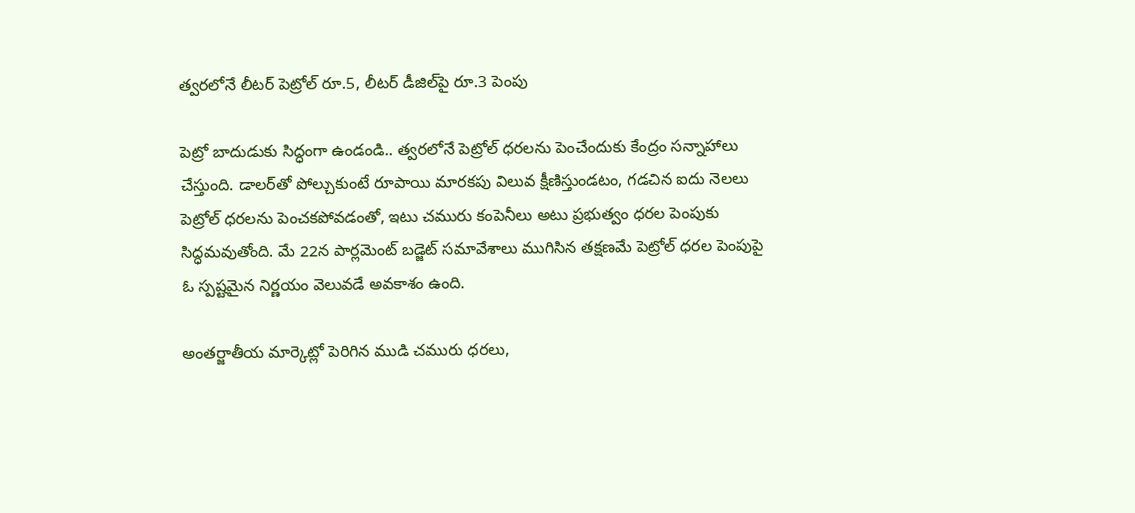త్వరలోనే లీటర్ పెట్రోల్ రూ.5, లీటర్ డీజిల్‌పై రూ.3 పెంపు

పెట్రో బాదుడుకు సిద్ధంగా ఉండండి.. త్వరలోనే పెట్రోల్ ధరలను పెంచేందుకు కేంద్రం సన్నాహాలు చేస్తుంది. డాలర్‌తో పోల్చుకుంటే రూపాయి మారకపు విలువ క్షీణిస్తుండటం, గడచిన ఐదు నెలలు పెట్రోల్ ధరలను పెంచకపోవడంతో, ఇటు చమురు కంపెనీలు అటు ప్రభుత్వం ధరల పెంపుకు సిద్ధమవుతోంది. మే 22న పార్లమెంట్ బడ్జెట్ సమావేశాలు ముగిసిన తక్షణమే పెట్రోల్ ధరల పెంపుపై ఓ స్పష్టమైన నిర్ణయం వెలువడే అవకాశం ఉంది.

అంతర్జాతీయ మార్కెట్లో పెరిగిన ముడి చమురు ధరలు,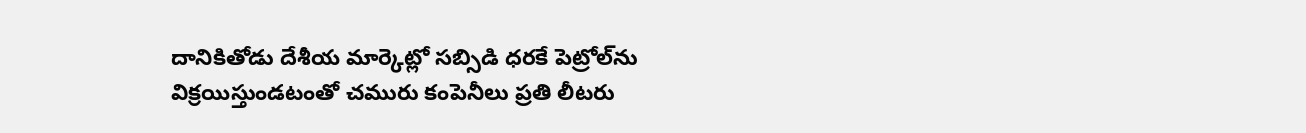దానికితోడు దేశీయ మార్కెట్లో సబ్సిడి ధరకే పెట్రోల్‌ను విక్రయిస్తుండటంతో చమురు కంపెనీలు ప్రతి లీటరు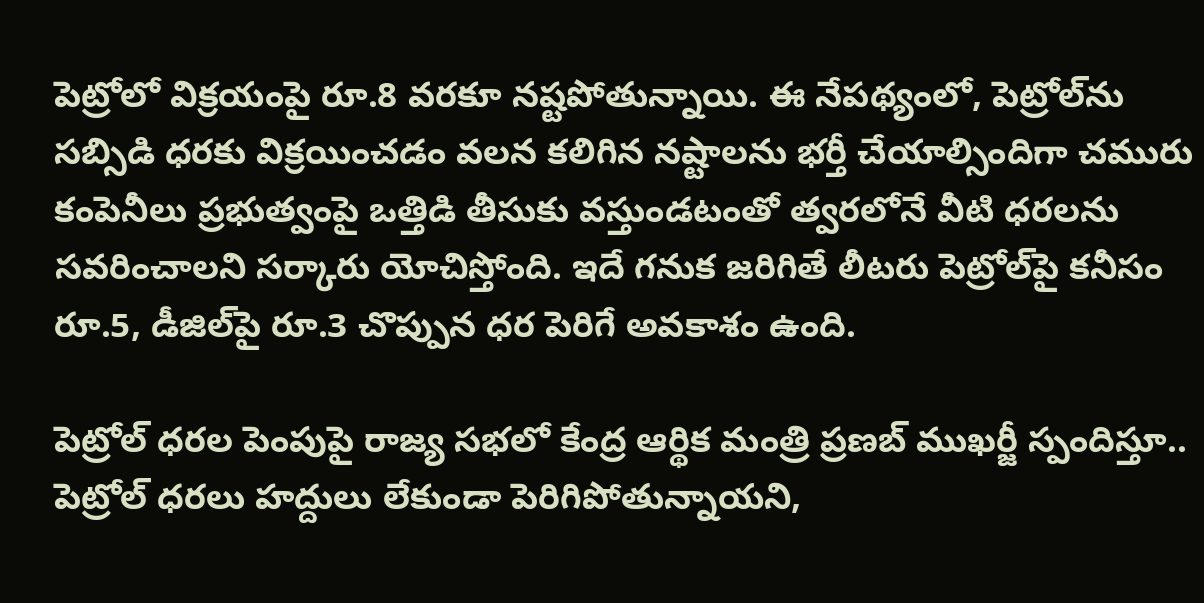పెట్రోలో విక్రయంపై రూ.8 వరకూ నష్టపోతున్నాయి. ఈ నేపథ్యంలో, పెట్రోల్‌ను సబ్సిడి ధరకు విక్రయించడం వలన కలిగిన నష్టాలను భర్తీ చేయాల్సిందిగా చమురు కంపెనీలు ప్రభుత్వంపై ఒత్తిడి తీసుకు వస్తుండటంతో త్వరలోనే వీటి ధరలను సవరించాలని సర్కారు యోచిస్తోంది. ఇదే గనుక జరిగితే లీటరు పెట్రోల్‌పై కనీసం రూ.5, డీజిల్‌పై రూ.3 చొప్పున ధర పెరిగే అవకాశం ఉంది.

పెట్రోల్ ధరల పెంపుపై రాజ్య సభలో కేంద్ర ఆర్థిక మంత్రి ప్రణబ్ ముఖర్జీ స్పందిస్తూ.. పెట్రోల్ ధరలు హద్దులు లేకుండా పెరిగిపోతున్నాయని,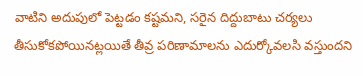వాటిని అదుపులో పెట్టడం కష్టమని, సరైన దిద్దుబాటు చర్యలు తీసుకోకపోయినట్లయితే తీవ్ర పరిణామాలను ఎదుర్కోవలసి వస్తుందని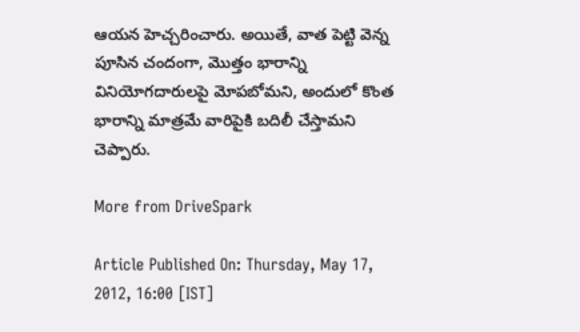ఆయన హెచ్చరించారు. అయితే, వాత పెట్టి వెన్న పూసిన చందంగా, మొత్తం భారాన్ని వినియోగదారులపై మోపబోమని, అందులో కొంత భారాన్ని మాత్రమే వారిపైకి బదిలీ చేస్తామని చెప్పారు.

More from DriveSpark

Article Published On: Thursday, May 17, 2012, 16:00 [IST]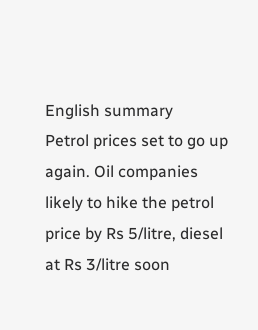English summary
Petrol prices set to go up again. Oil companies likely to hike the petrol price by Rs 5/litre, diesel at Rs 3/litre soon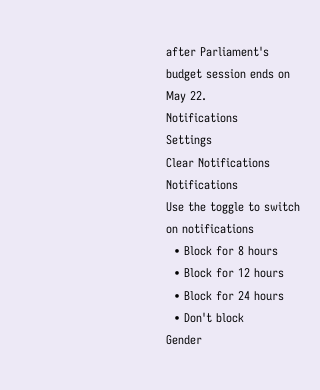after Parliament's budget session ends on May 22.
Notifications
Settings
Clear Notifications
Notifications
Use the toggle to switch on notifications
  • Block for 8 hours
  • Block for 12 hours
  • Block for 24 hours
  • Don't block
Gender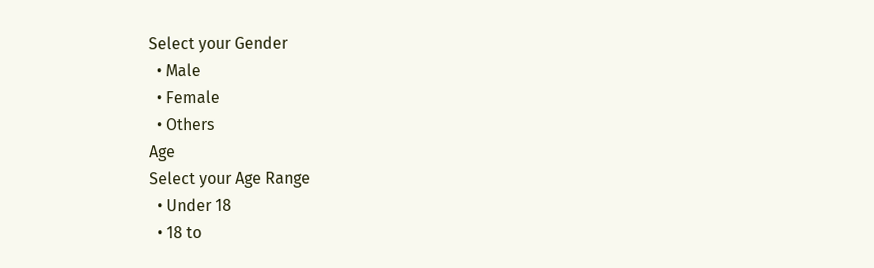Select your Gender
  • Male
  • Female
  • Others
Age
Select your Age Range
  • Under 18
  • 18 to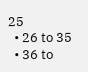25
  • 26 to 35
  • 36 to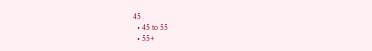45
  • 45 to 55
  • 55+